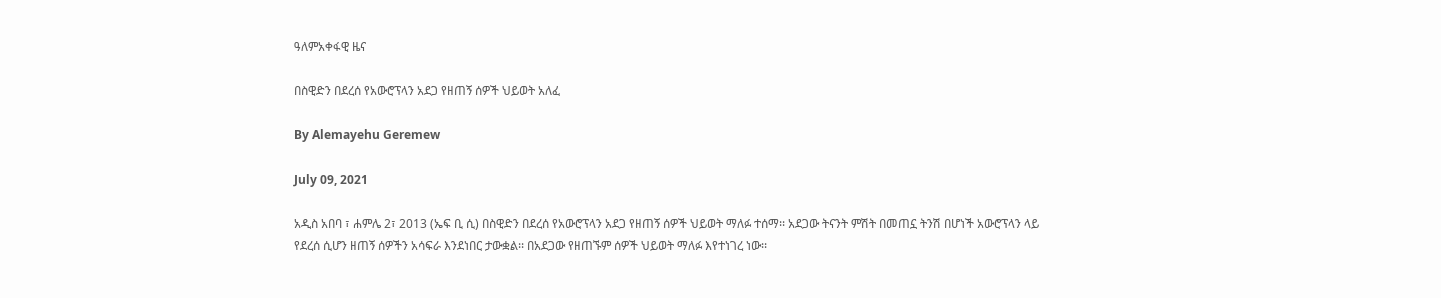ዓለምአቀፋዊ ዜና

በስዊድን በደረሰ የአውሮፕላን አደጋ የዘጠኝ ሰዎች ህይወት አለፈ

By Alemayehu Geremew

July 09, 2021

አዲስ አበባ ፣ ሐምሌ 2፣ 2013 (ኤፍ ቢ ሲ) በስዊድን በደረሰ የአውሮፕላን አደጋ የዘጠኝ ሰዎች ህይወት ማለፉ ተሰማ፡፡ አደጋው ትናንት ምሽት በመጠኗ ትንሽ በሆነች አውሮፕላን ላይ የደረሰ ሲሆን ዘጠኝ ሰዎችን አሳፍራ እንደነበር ታውቋል፡፡ በአደጋው የዘጠኙም ሰዎች ህይወት ማለፉ እየተነገረ ነው፡፡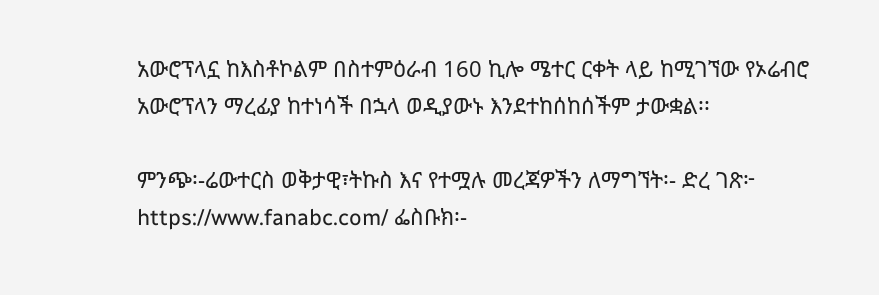አውሮፕላኗ ከእስቶኮልም በስተምዕራብ 160 ኪሎ ሜተር ርቀት ላይ ከሚገኘው የኦሬብሮ አውሮፕላን ማረፊያ ከተነሳች በኋላ ወዲያውኑ እንደተከሰከሰችም ታውቋል፡፡

ምንጭ፡-ሬውተርስ ወቅታዊ፣ትኩስ እና የተሟሉ መረጃዎችን ለማግኘት፡- ድረ ገጽ፦ https://www.fanabc.com/ ፌስቡክ፡-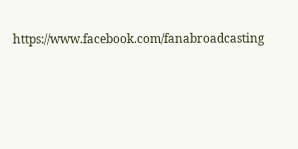https://www.facebook.com/fanabroadcasting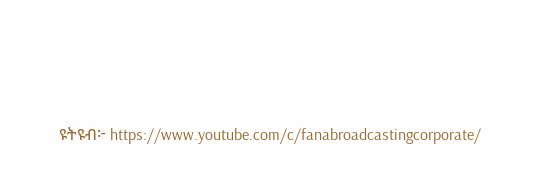ዩትዩብ፦ https://www.youtube.com/c/fanabroadcastingcorporate/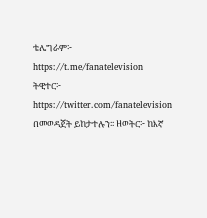ቴሌግራም፦ https://t.me/fanatelevision ትዊተር፦ https://twitter.com/fanatelevision በመወዳጀት ይከታተሉን፡፡ ዘወትር፦ ከእኛ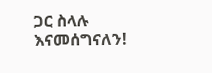ጋር ስላሉ እናመሰግናለን!